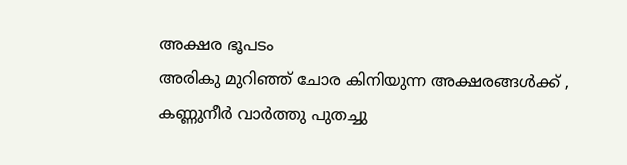അക്ഷര ഭൂപടം
അരികു മുറിഞ്ഞ് ചോര കിനിയുന്ന അക്ഷരങ്ങൾക്ക് , കണ്ണുനീർ വാർത്തു പുതച്ചു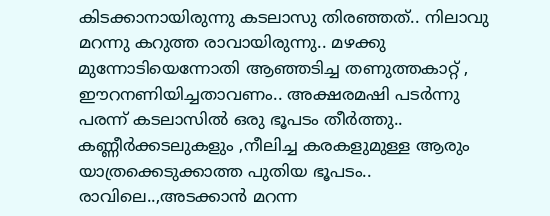കിടക്കാനായിരുന്നു കടലാസു തിരഞ്ഞത്.. നിലാവു മറന്നു കറുത്ത രാവായിരുന്നു.. മഴക്കു മുന്നോടിയെന്നോതി ആഞ്ഞടിച്ച തണുത്തകാറ്റ് , ഈറനണിയിച്ചതാവണം.. അക്ഷരമഷി പടർന്നു പരന്ന് കടലാസിൽ ഒരു ഭൂപടം തീർത്തു.. കണ്ണീർക്കടലുകളും ,നീലിച്ച കരകളുമുള്ള ആരും യാത്രക്കെടുക്കാത്ത പുതിയ ഭൂപടം.. രാവിലെ..,അടക്കാൻ മറന്ന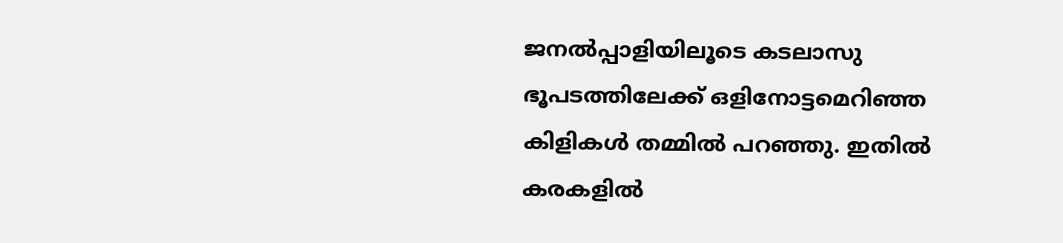ജനൽപ്പാളിയിലൂടെ കടലാസു ഭൂപടത്തിലേക്ക് ഒളിനോട്ടമെറിഞ്ഞ കിളികൾ തമ്മിൽ പറഞ്ഞു. ഇതിൽ കരകളിൽ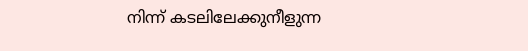നിന്ന് കടലിലേക്കുനീളുന്ന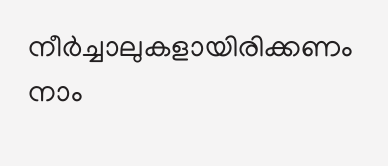നീർച്ചാലുകളായിരിക്കണം നാം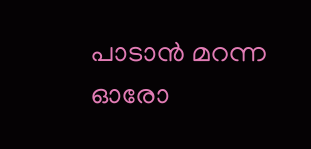പാടാൻ മറന്ന ഓരോ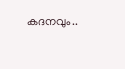കദനവും..